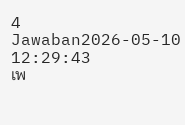4 Jawaban2026-05-10 12:29:43
เพ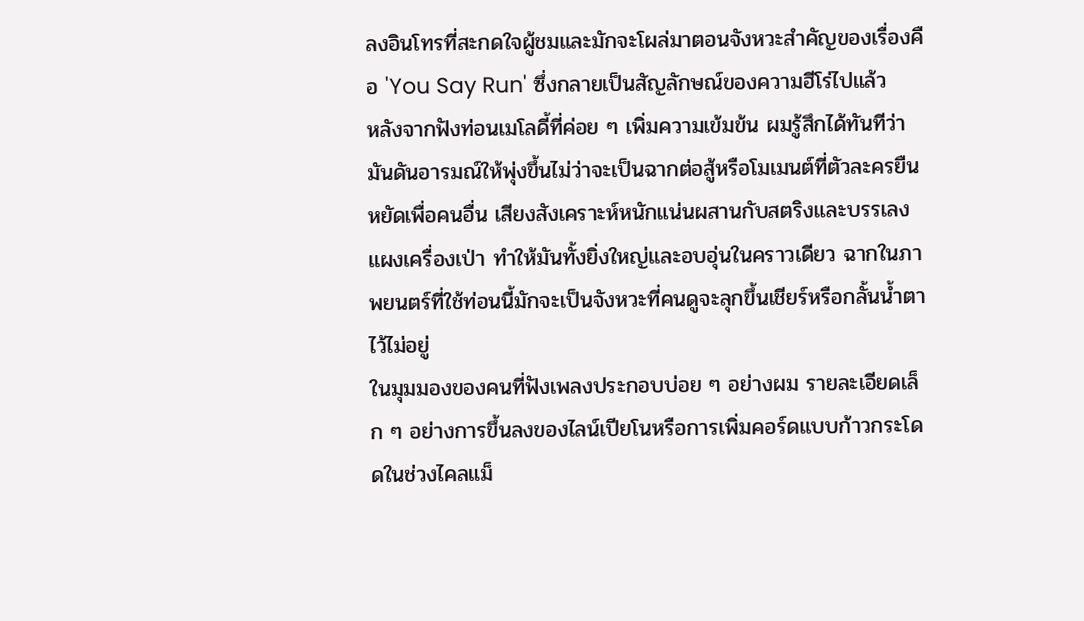ลงอินโทรที่สะกดใจผู้ชมและมักจะโผล่มาตอนจังหวะสำคัญของเรื่องคือ 'You Say Run' ซึ่งกลายเป็นสัญลักษณ์ของความฮีโร่ไปแล้ว
หลังจากฟังท่อนเมโลดี้ที่ค่อย ๆ เพิ่มความเข้มข้น ผมรู้สึกได้ทันทีว่ามันดันอารมณ์ให้พุ่งขึ้นไม่ว่าจะเป็นฉากต่อสู้หรือโมเมนต์ที่ตัวละครยืนหยัดเพื่อคนอื่น เสียงสังเคราะห์หนักแน่นผสานกับสตริงและบรรเลงแผงเครื่องเป่า ทำให้มันทั้งยิ่งใหญ่และอบอุ่นในคราวเดียว ฉากในภาพยนตร์ที่ใช้ท่อนนี้มักจะเป็นจังหวะที่คนดูจะลุกขึ้นเชียร์หรือกลั้นน้ำตาไว้ไม่อยู่
ในมุมมองของคนที่ฟังเพลงประกอบบ่อย ๆ อย่างผม รายละเอียดเล็ก ๆ อย่างการขึ้นลงของไลน์เปียโนหรือการเพิ่มคอร์ดแบบก้าวกระโดดในช่วงไคลแม็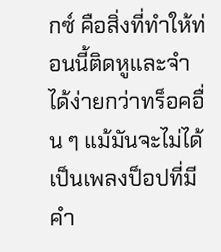กซ์ คือสิ่งที่ทำให้ท่อนนี้ติดหูและจำได้ง่ายกว่าทร็อคอื่น ๆ แม้มันจะไม่ได้เป็นเพลงป็อปที่มีคำ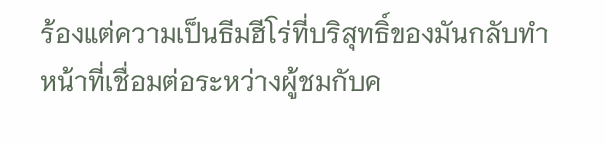ร้องแต่ความเป็นธีมฮีโร่ที่บริสุทธิ์ของมันกลับทำหน้าที่เชื่อมต่อระหว่างผู้ชมกับค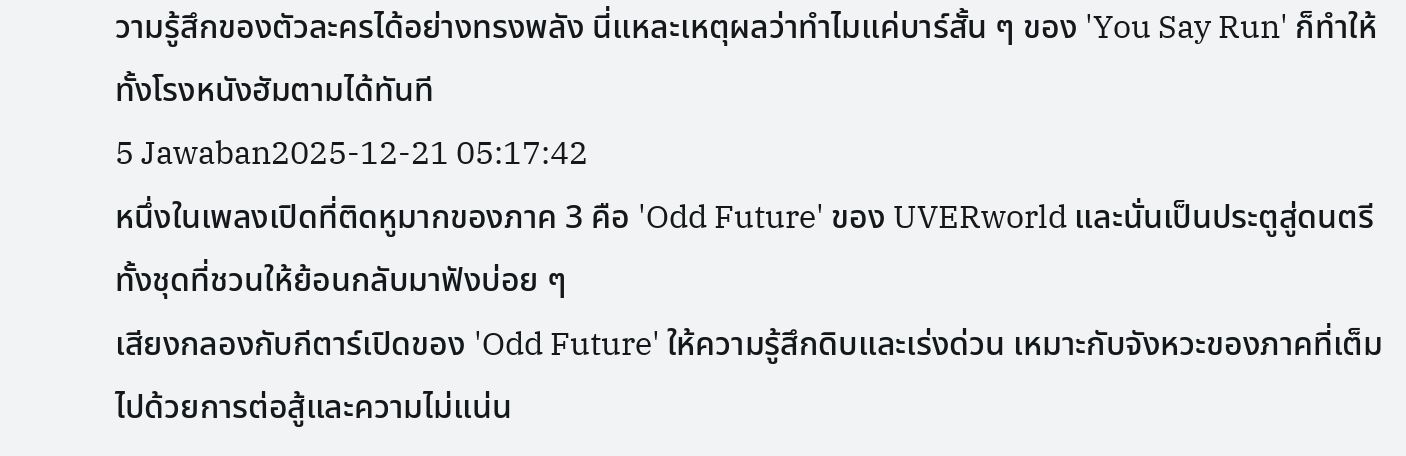วามรู้สึกของตัวละครได้อย่างทรงพลัง นี่แหละเหตุผลว่าทำไมแค่บาร์สั้น ๆ ของ 'You Say Run' ก็ทำให้ทั้งโรงหนังฮัมตามได้ทันที
5 Jawaban2025-12-21 05:17:42
หนึ่งในเพลงเปิดที่ติดหูมากของภาค 3 คือ 'Odd Future' ของ UVERworld และนั่นเป็นประตูสู่ดนตรีทั้งชุดที่ชวนให้ย้อนกลับมาฟังบ่อย ๆ
เสียงกลองกับกีตาร์เปิดของ 'Odd Future' ให้ความรู้สึกดิบและเร่งด่วน เหมาะกับจังหวะของภาคที่เต็มไปด้วยการต่อสู้และความไม่แน่น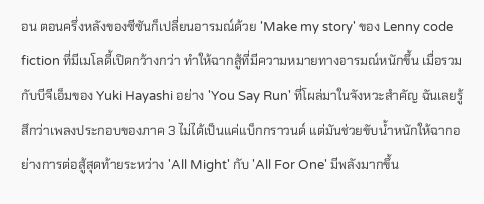อน ตอนครึ่งหลังของซีซันก็เปลี่ยนอารมณ์ด้วย 'Make my story' ของ Lenny code fiction ที่มีเมโลดี้เปิดกว้างกว่า ทำให้ฉากสู้ที่มีความหมายทางอารมณ์หนักขึ้น เมื่อรวมกับบีจีเอ็มของ Yuki Hayashi อย่าง 'You Say Run' ที่โผล่มาในจังหวะสำคัญ ฉันเลยรู้สึกว่าเพลงประกอบของภาค 3 ไม่ได้เป็นแค่แบ็กกราวนด์ แต่มันช่วยขับน้ำหนักให้ฉากอย่างการต่อสู้สุดท้ายระหว่าง 'All Might' กับ 'All For One' มีพลังมากขึ้น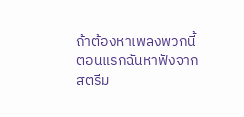ถ้าต้องหาเพลงพวกนี้ ตอนแรกฉันหาฟังจากสตรีม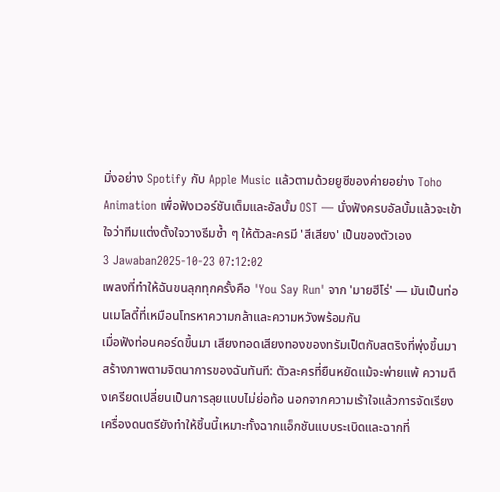มิ่งอย่าง Spotify กับ Apple Music แล้วตามด้วยยูซีของค่ายอย่าง Toho Animation เพื่อฟังเวอร์ชันเต็มและอัลบั้ม OST — นั่งฟังครบอัลบั้มแล้วจะเข้าใจว่าทีมแต่งตั้งใจวางธีมซ้ำ ๆ ให้ตัวละครมี 'สีเสียง' เป็นของตัวเอง
3 Jawaban2025-10-23 07:12:02
เพลงที่ทำให้ฉันขนลุกทุกครั้งคือ 'You Say Run' จาก 'มายฮีโร่' — มันเป็นท่อนเมโลดี้ที่เหมือนโทรหาความกล้าและความหวังพร้อมกัน
เมื่อฟังท่อนคอร์ดขึ้นมา เสียงทอดเสียงทองของทรัมเป็ตกับสตริงที่พุ่งขึ้นมาสร้างภาพตามจิตนาการของฉันทันที: ตัวละครที่ยืนหยัดแม้จะพ่ายแพ้ ความตึงเครียดเปลี่ยนเป็นการลุยแบบไม่ย่อท้อ นอกจากความเร้าใจแล้วการจัดเรียงเครื่องดนตรียังทำให้ชิ้นนี้เหมาะทั้งฉากแอ็กชันแบบระเบิดและฉากที่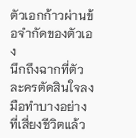ตัวเอกก้าวผ่านข้อจำกัดของตัวเอง
นึกถึงฉากที่ตัวละครตัดสินใจลงมือทำบางอย่างที่เสี่ยงชีวิตแล้ว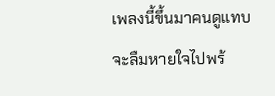เพลงนี้ขึ้นมาคนดูแทบจะลืมหายใจไปพร้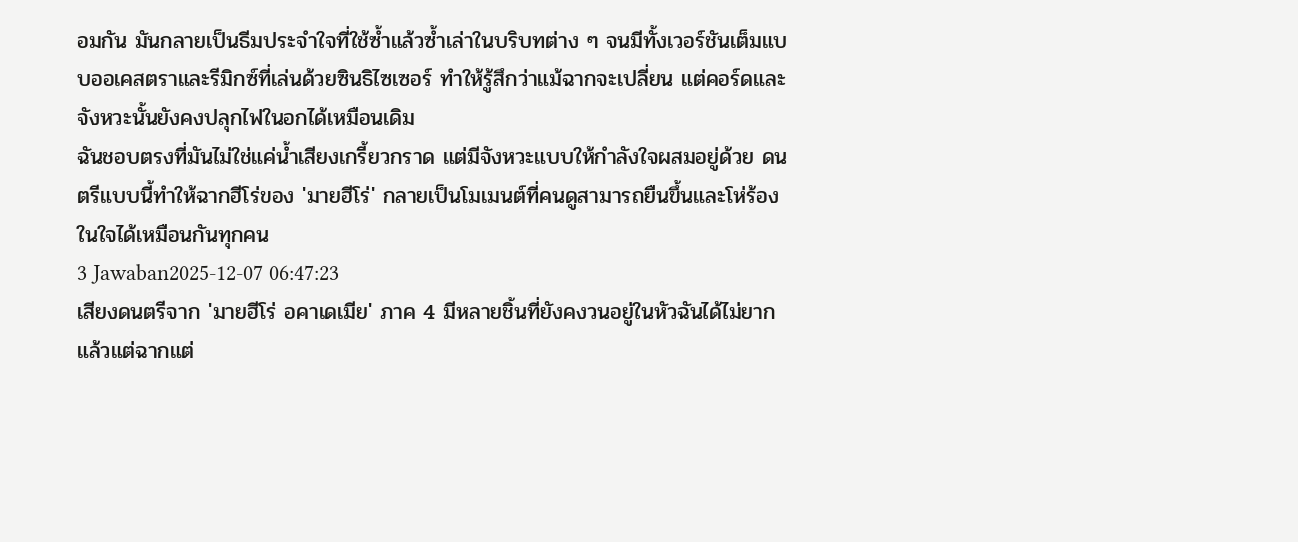อมกัน มันกลายเป็นธีมประจำใจที่ใช้ซ้ำแล้วซ้ำเล่าในบริบทต่าง ๆ จนมีทั้งเวอร์ชันเต็มแบบออเคสตราและรีมิกซ์ที่เล่นด้วยซินธิไซเซอร์ ทำให้รู้สึกว่าแม้ฉากจะเปลี่ยน แต่คอร์ดและจังหวะนั้นยังคงปลุกไฟในอกได้เหมือนเดิม
ฉันชอบตรงที่มันไม่ใช่แค่น้ำเสียงเกรี้ยวกราด แต่มีจังหวะแบบให้กำลังใจผสมอยู่ด้วย ดนตรีแบบนี้ทำให้ฉากฮีโร่ของ 'มายฮีโร่' กลายเป็นโมเมนต์ที่คนดูสามารถยืนขึ้นและโห่ร้องในใจได้เหมือนกันทุกคน
3 Jawaban2025-12-07 06:47:23
เสียงดนตรีจาก 'มายฮีโร่ อคาเดเมีย' ภาค 4 มีหลายชิ้นที่ยังคงวนอยู่ในหัวฉันได้ไม่ยาก แล้วแต่ฉากแต่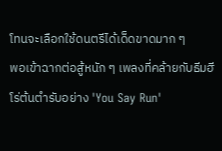โทนจะเลือกใช้ดนตรีได้เด็ดขาดมาก ๆ
พอเข้าฉากต่อสู้หนัก ๆ เพลงที่คล้ายกับธีมฮีโร่ต้นตำรับอย่าง 'You Say Run'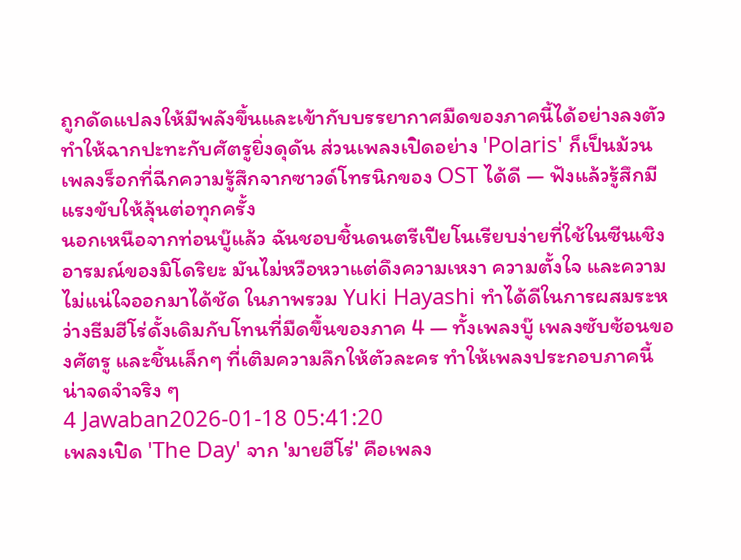ถูกดัดแปลงให้มีพลังขึ้นและเข้ากับบรรยากาศมืดของภาคนี้ได้อย่างลงตัว ทำให้ฉากปะทะกับศัตรูยิ่งดุดัน ส่วนเพลงเปิดอย่าง 'Polaris' ก็เป็นม้วนเพลงร็อกที่ฉีกความรู้สึกจากซาวด์โทรนิกของ OST ได้ดี — ฟังแล้วรู้สึกมีแรงขับให้ลุ้นต่อทุกครั้ง
นอกเหนือจากท่อนบู๊แล้ว ฉันชอบชิ้นดนตรีเปียโนเรียบง่ายที่ใช้ในซีนเชิงอารมณ์ของมิโดริยะ มันไม่หวือหวาแต่ดึงความเหงา ความตั้งใจ และความไม่แน่ใจออกมาได้ชัด ในภาพรวม Yuki Hayashi ทำได้ดีในการผสมระหว่างธีมฮีโร่ดั้งเดิมกับโทนที่มืดขึ้นของภาค 4 — ทั้งเพลงบู๊ เพลงซับซ้อนของศัตรู และชิ้นเล็กๆ ที่เติมความลึกให้ตัวละคร ทำให้เพลงประกอบภาคนี้น่าจดจำจริง ๆ
4 Jawaban2026-01-18 05:41:20
เพลงเปิด 'The Day' จาก 'มายฮีโร่' คือเพลง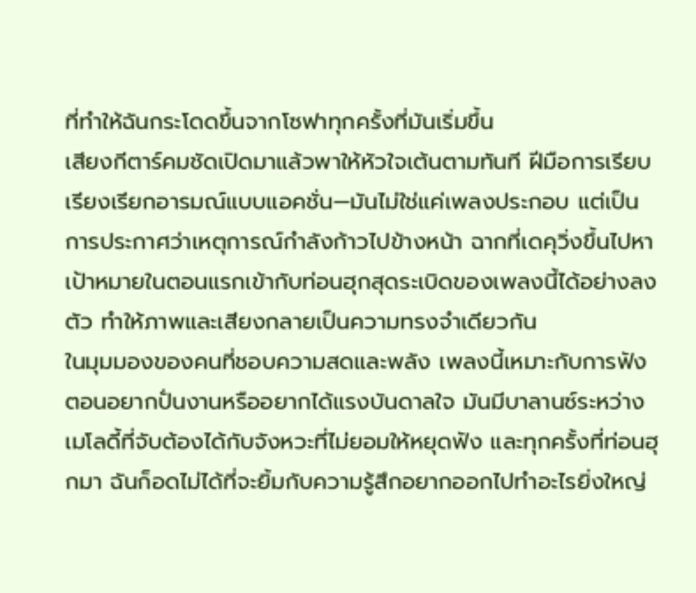ที่ทำให้ฉันกระโดดขึ้นจากโซฟาทุกครั้งที่มันเริ่มขึ้น
เสียงกีตาร์คมชัดเปิดมาแล้วพาให้หัวใจเต้นตามทันที ฝีมือการเรียบเรียงเรียกอารมณ์แบบแอคชั่น—มันไม่ใช่แค่เพลงประกอบ แต่เป็นการประกาศว่าเหตุการณ์กำลังก้าวไปข้างหน้า ฉากที่เดคุวิ่งขึ้นไปหาเป้าหมายในตอนแรกเข้ากับท่อนฮุกสุดระเบิดของเพลงนี้ได้อย่างลงตัว ทำให้ภาพและเสียงกลายเป็นความทรงจำเดียวกัน
ในมุมมองของคนที่ชอบความสดและพลัง เพลงนี้เหมาะกับการฟังตอนอยากปั่นงานหรืออยากได้แรงบันดาลใจ มันมีบาลานซ์ระหว่างเมโลดี้ที่จับต้องได้กับจังหวะที่ไม่ยอมให้หยุดฟัง และทุกครั้งที่ท่อนฮุกมา ฉันก็อดไม่ได้ที่จะยิ้มกับความรู้สึกอยากออกไปทำอะไรยิ่งใหญ่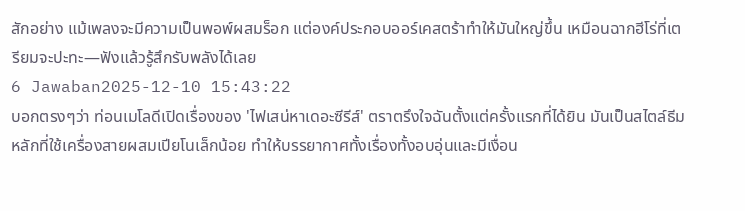สักอย่าง แม้เพลงจะมีความเป็นพอพ์ผสมร็อก แต่องค์ประกอบออร์เคสตร้าทำให้มันใหญ่ขึ้น เหมือนฉากฮีโร่ที่เตรียมจะปะทะ—ฟังแล้วรู้สึกรับพลังได้เลย
6 Jawaban2025-12-10 15:43:22
บอกตรงๆว่า ท่อนเมโลดีเปิดเรื่องของ 'ไฟเสน่หาเดอะซีรีส์' ตราตรึงใจฉันตั้งแต่ครั้งแรกที่ได้ยิน มันเป็นสไตล์ธีมหลักที่ใช้เครื่องสายผสมเปียโนเล็กน้อย ทำให้บรรยากาศทั้งเรื่องทั้งอบอุ่นและมีเงื่อน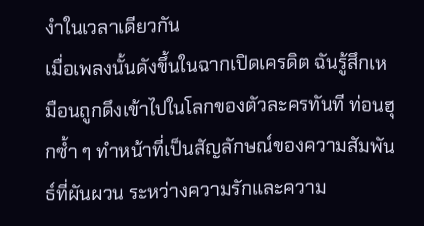งำในเวลาเดียวกัน
เมื่อเพลงนั้นดังขึ้นในฉากเปิดเครดิต ฉันรู้สึกเหมือนถูกดึงเข้าไปในโลกของตัวละครทันที ท่อนฮุกซ้ำ ๆ ทำหน้าที่เป็นสัญลักษณ์ของความสัมพันธ์ที่ผันผวน ระหว่างความรักและความ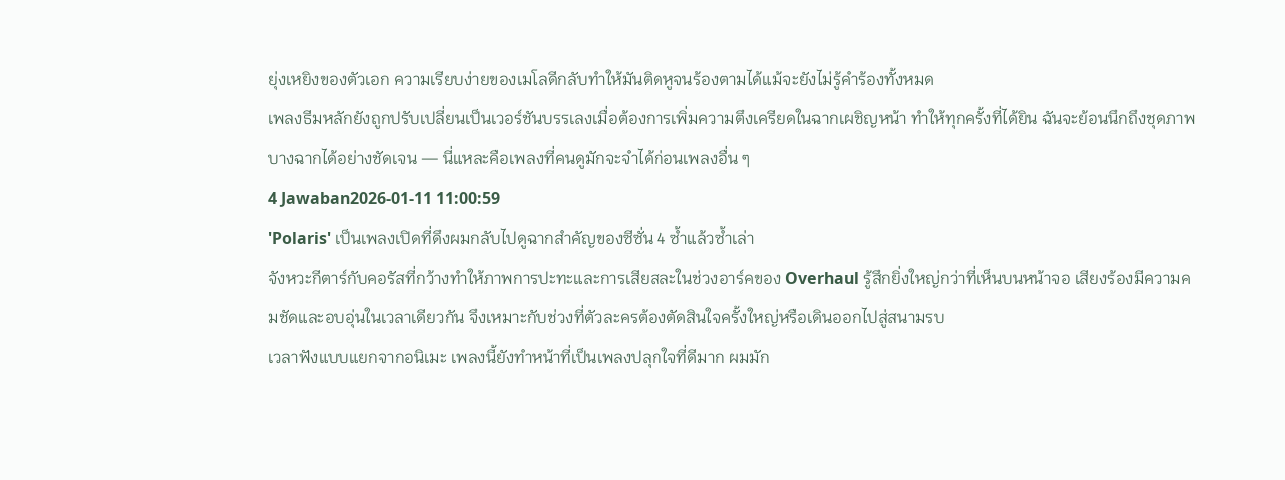ยุ่งเหยิงของตัวเอก ความเรียบง่ายของเมโลดีกลับทำให้มันติดหูจนร้องตามได้แม้จะยังไม่รู้คำร้องทั้งหมด
เพลงธีมหลักยังถูกปรับเปลี่ยนเป็นเวอร์ชันบรรเลงเมื่อต้องการเพิ่มความตึงเครียดในฉากเผชิญหน้า ทำให้ทุกครั้งที่ได้ยิน ฉันจะย้อนนึกถึงชุดภาพบางฉากได้อย่างชัดเจน — นี่แหละคือเพลงที่คนดูมักจะจำได้ก่อนเพลงอื่น ๆ
4 Jawaban2026-01-11 11:00:59
'Polaris' เป็นเพลงเปิดที่ดึงผมกลับไปดูฉากสำคัญของซีซั่น 4 ซ้ำแล้วซ้ำเล่า
จังหวะกีตาร์กับคอรัสที่กว้างทำให้ภาพการปะทะและการเสียสละในช่วงอาร์คของ Overhaul รู้สึกยิ่งใหญ่กว่าที่เห็นบนหน้าจอ เสียงร้องมีความคมชัดและอบอุ่นในเวลาเดียวกัน จึงเหมาะกับช่วงที่ตัวละครต้องตัดสินใจครั้งใหญ่หรือเดินออกไปสู่สนามรบ
เวลาฟังแบบแยกจากอนิเมะ เพลงนี้ยังทำหน้าที่เป็นเพลงปลุกใจที่ดีมาก ผมมัก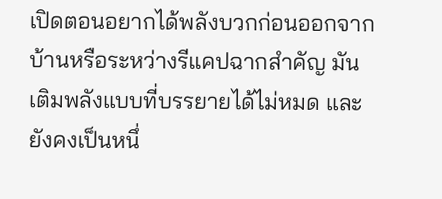เปิดตอนอยากได้พลังบวกก่อนออกจากบ้านหรือระหว่างรีแคปฉากสำคัญ มันเติมพลังแบบที่บรรยายได้ไม่หมด และยังคงเป็นหนึ่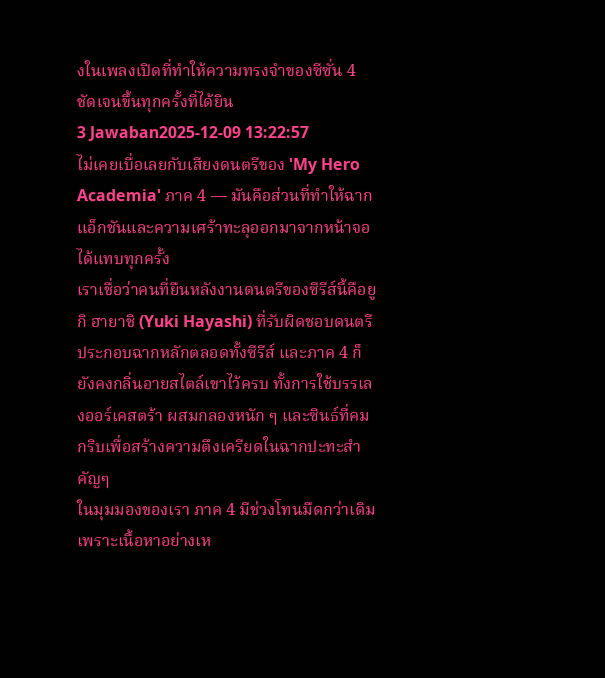งในเพลงเปิดที่ทำให้ความทรงจำของซีซั่น 4 ชัดเจนขึ้นทุกครั้งที่ได้ยิน
3 Jawaban2025-12-09 13:22:57
ไม่เคยเบื่อเลยกับเสียงดนตรีของ 'My Hero Academia' ภาค 4 — มันคือส่วนที่ทำให้ฉากแอ็กชันและความเศร้าทะลุออกมาจากหน้าจอได้แทบทุกครั้ง
เราเชื่อว่าคนที่ยืนหลังงานดนตรีของซีรีส์นี้คือยูกิ ฮายาชิ (Yuki Hayashi) ที่รับผิดชอบดนตรีประกอบฉากหลักตลอดทั้งซีรีส์ และภาค 4 ก็ยังคงกลิ่นอายสไตล์เขาไว้ครบ ทั้งการใช้บรรเลงออร์เคสตร้า ผสมกลองหนัก ๆ และซินธ์ที่คมกริบเพื่อสร้างความตึงเครียดในฉากปะทะสำคัญๆ
ในมุมมองของเรา ภาค 4 มีช่วงโทนมืดกว่าเดิมเพราะเนื้อหาอย่างเห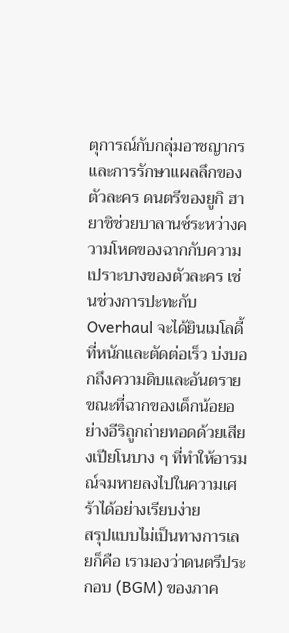ตุการณ์กับกลุ่มอาชญากรและการรักษาแผลลึกของตัวละคร ดนตรีของยูกิ ฮายาชิช่วยบาลานซ์ระหว่างความโหดของฉากกับความเปราะบางของตัวละคร เช่นช่วงการปะทะกับ Overhaul จะได้ยินเมโลดี้ที่หนักและตัดต่อเร็ว บ่งบอกถึงความดิบและอันตราย ขณะที่ฉากของเด็กน้อยอย่างอีริถูกถ่ายทอดด้วยเสียงเปียโนบาง ๆ ที่ทำให้อารมณ์จมหายลงไปในความเศร้าได้อย่างเรียบง่าย
สรุปแบบไม่เป็นทางการเลยก็คือ เรามองว่าดนตรีประกอบ (BGM) ของภาค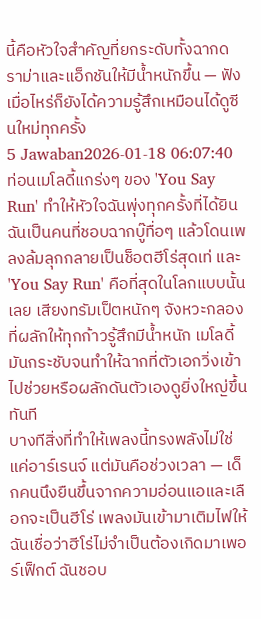นี้คือหัวใจสำคัญที่ยกระดับทั้งฉากดราม่าและแอ็กชันให้มีน้ำหนักขึ้น — ฟังเมื่อไหร่ก็ยังได้ความรู้สึกเหมือนได้ดูซีนใหม่ทุกครั้ง
5 Jawaban2026-01-18 06:07:40
ท่อนเมโลดี้แกร่งๆ ของ 'You Say Run' ทำให้หัวใจฉันพุ่งทุกครั้งที่ได้ยิน
ฉันเป็นคนที่ชอบฉากบู๊ทื่อๆ แล้วโดนเพลงล้มลุกกลายเป็นช็อตฮีโร่สุดเท่ และ 'You Say Run' คือที่สุดในโลกแบบนั้นเลย เสียงทรัมเป็ตหนักๆ จังหวะกลองที่ผลักให้ทุกก้าวรู้สึกมีน้ำหนัก เมโลดี้มันกระชับจนทำให้ฉากที่ตัวเอกวิ่งเข้าไปช่วยหรือผลักดันตัวเองดูยิ่งใหญ่ขึ้นทันที
บางทีสิ่งที่ทำให้เพลงนี้ทรงพลังไม่ใช่แค่อาร์เรนจ์ แต่มันคือช่วงเวลา — เด็กคนนึงยืนขึ้นจากความอ่อนแอและเลือกจะเป็นฮีโร่ เพลงมันเข้ามาเติมไฟให้ฉันเชื่อว่าฮีโร่ไม่จำเป็นต้องเกิดมาเพอร์เฟ็กต์ ฉันชอบ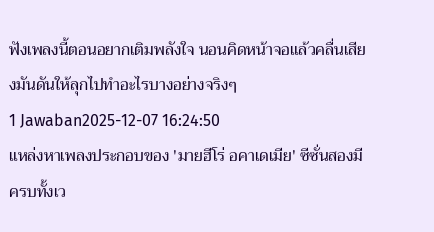ฟังเพลงนี้ตอนอยากเติมพลังใจ นอนคิดหน้าจอแล้วคลื่นเสียงมันดันให้ลุกไปทำอะไรบางอย่างจริงๆ
1 Jawaban2025-12-07 16:24:50
แหล่งหาเพลงประกอบของ 'มายฮีโร่ อคาเดเมีย' ซีซั่นสองมีครบทั้งเว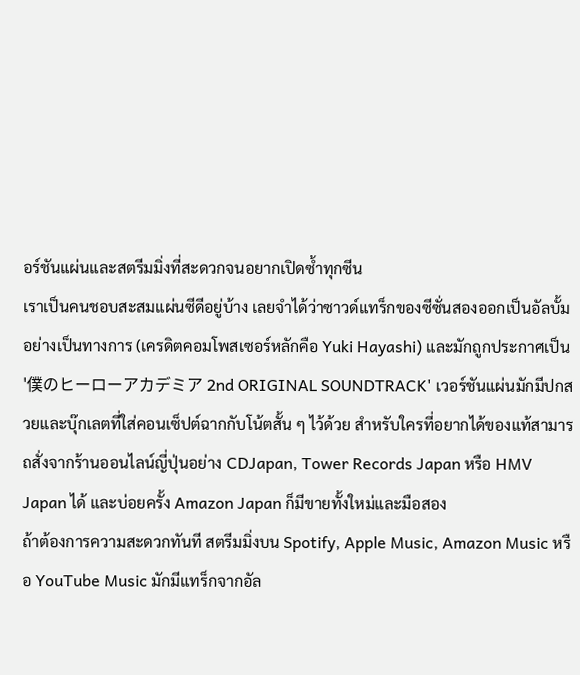อร์ชันแผ่นและสตรีมมิ่งที่สะดวกจนอยากเปิดซ้ำทุกซีน
เราเป็นคนชอบสะสมแผ่นซีดีอยู่บ้าง เลยจำได้ว่าซาวด์แทร็กของซีซั่นสองออกเป็นอัลบั้มอย่างเป็นทางการ (เครดิตคอมโพสเซอร์หลักคือ Yuki Hayashi) และมักถูกประกาศเป็น '僕のヒーローアカデミア 2nd ORIGINAL SOUNDTRACK' เวอร์ชันแผ่นมักมีปกสวยและบุ๊กเลตที่ใส่คอนเซ็ปต์ฉากกับโน้ตสั้น ๆ ไว้ด้วย สำหรับใครที่อยากได้ของแท้สามารถสั่งจากร้านออนไลน์ญี่ปุ่นอย่าง CDJapan, Tower Records Japan หรือ HMV Japan ได้ และบ่อยครั้ง Amazon Japan ก็มีขายทั้งใหม่และมือสอง
ถ้าต้องการความสะดวกทันที สตรีมมิ่งบน Spotify, Apple Music, Amazon Music หรือ YouTube Music มักมีแทร็กจากอัล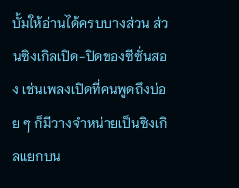บั้มให้อ่านได้ครบบางส่วน ส่วนซิงเกิลเปิด-ปิดของซีซั่นสอง เช่นเพลงเปิดที่คนพูดถึงบ่อย ๆ ก็มีวางจำหน่ายเป็นซิงเกิลแยกบน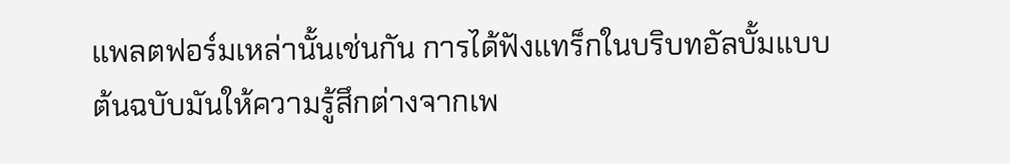แพลตฟอร์มเหล่านั้นเช่นกัน การได้ฟังแทร็กในบริบทอัลบั้มแบบต้นฉบับมันให้ความรู้สึกต่างจากเพ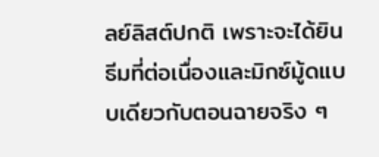ลย์ลิสต์ปกติ เพราะจะได้ยินธีมที่ต่อเนื่องและมิกซ์มู้ดแบบเดียวกับตอนฉายจริง ๆ